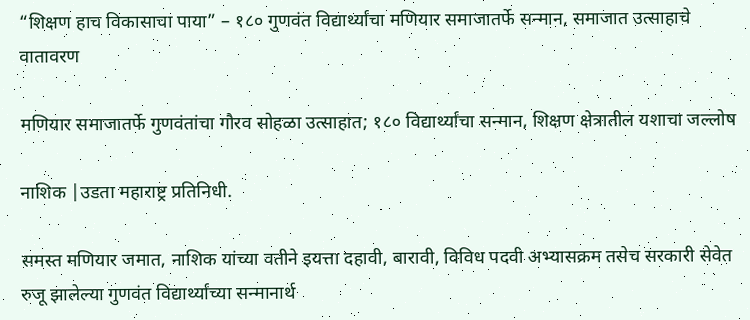“शिक्षण हाच विकासाचा पाया” – १८० गुणवंत विद्यार्थ्यांचा मणियार समाजातर्फे सन्मान, समाजात उत्साहाचे वातावरण

मणियार समाजातर्फे गुणवंतांचा गौरव सोहळा उत्साहात; १८० विद्यार्थ्यांचा सन्मान, शिक्षण क्षेत्रातील यशाचा जल्लोष

नाशिक |उडता महाराष्ट्र प्रतिनिधी.

समस्त मणियार जमात, नाशिक यांच्या वतीने इयत्ता दहावी, बारावी, विविध पदवी अभ्यासक्रम तसेच सरकारी सेवेत रुजू झालेल्या गुणवंत विद्यार्थ्यांच्या सन्मानार्थ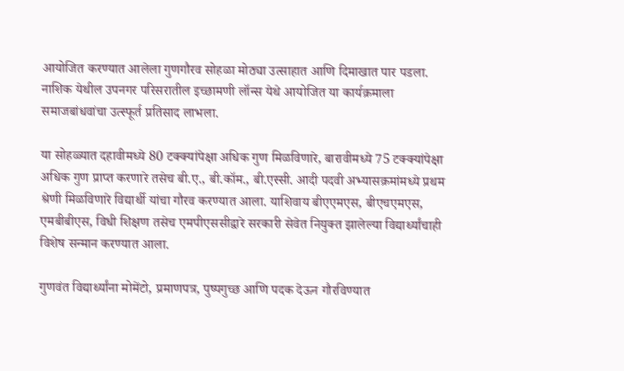आयोजित करण्यात आलेला गुणगौरव सोहळा मोठ्या उत्साहात आणि दिमाखात पार पडला. नाशिक येथील उपनगर परिसरातील इच्छामणी लॉन्स येथे आयोजित या कार्यक्रमाला समाजबांधवांचा उत्स्फूर्त प्रतिसाद लाभला.

या सोहळ्यात दहावीमध्ये 80 टक्क्यांपेक्षा अधिक गुण मिळविणारे, बारावीमध्ये 75 टक्क्यांपेक्षा अधिक गुण प्राप्त करणारे तसेच बी.ए., बी.कॉम., बी.एस्सी. आदी पदवी अभ्यासक्रमांमध्ये प्रथम श्रेणी मिळविणारे विद्यार्थी यांचा गौरव करण्यात आला. याशिवाय बीएएमएस, बीएचएमएस, एमबीबीएस, विधी शिक्षण तसेच एमपीएससीद्वारे सरकारी सेवेत नियुक्त झालेल्या विद्यार्थ्यांचाही विशेष सन्मान करण्यात आला.

गुणवंत विद्यार्थ्यांना मोमेंटो, प्रमाणपत्र, पुष्पगुच्छ आणि पदक देऊन गौरविण्यात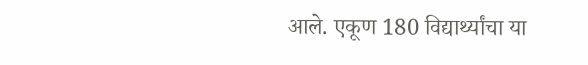आले. एकूण 180 विद्यार्थ्यांचा या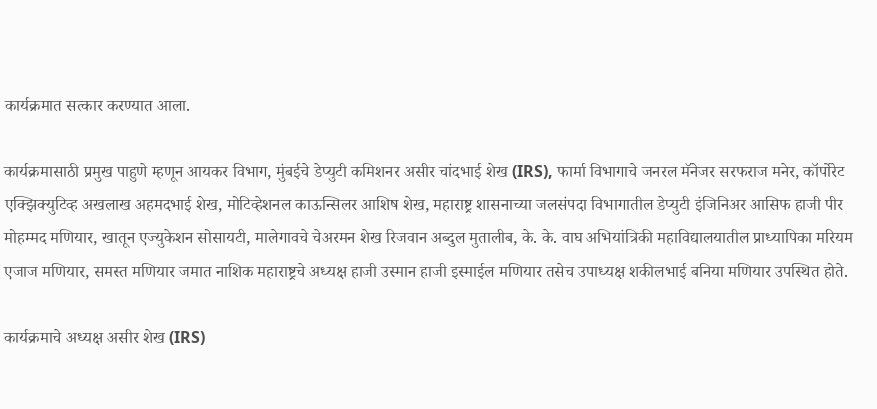कार्यक्रमात सत्कार करण्यात आला.

कार्यक्रमासाठी प्रमुख पाहुणे म्हणून आयकर विभाग, मुंबईचे डेप्युटी कमिशनर असीर चांदभाई शेख (IRS), फार्मा विभागाचे जनरल मॅनेजर सरफराज मनेर, कॉर्पोरेट एक्झिक्युटिव्ह अखलाख अहमदभाई शेख, मोटिव्हेशनल काऊन्सिलर आशिष शेख, महाराष्ट्र शासनाच्या जलसंपदा विभागातील डेप्युटी इंजिनिअर आसिफ हाजी पीर मोहम्मद मणियार, खातून एज्युकेशन सोसायटी, मालेगावचे चेअरमन शेख रिजवान अब्दुल मुतालीब, के. के. वाघ अभियांत्रिकी महाविद्यालयातील प्राध्यापिका मरियम एजाज मणियार, समस्त मणियार जमात नाशिक महाराष्ट्रचे अध्यक्ष हाजी उस्मान हाजी इस्माईल मणियार तसेच उपाध्यक्ष शकीलभाई बनिया मणियार उपस्थित होते.

कार्यक्रमाचे अध्यक्ष असीर शेख (IRS)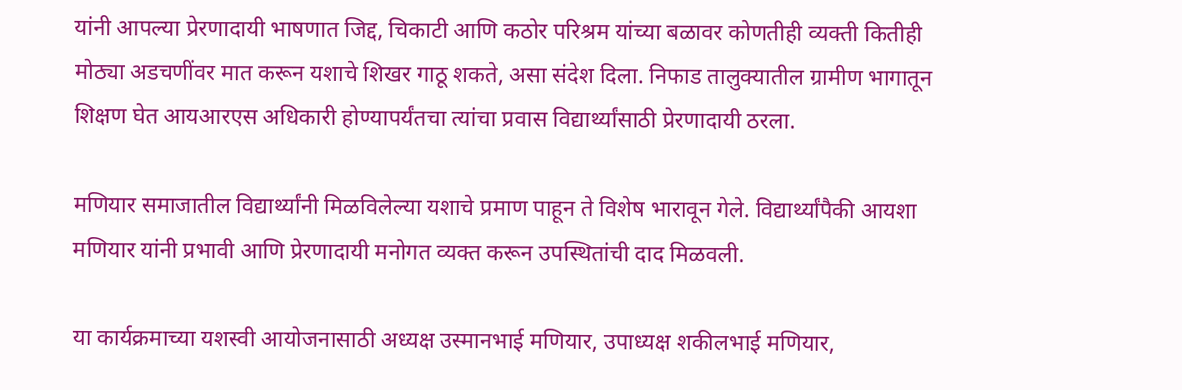यांनी आपल्या प्रेरणादायी भाषणात जिद्द, चिकाटी आणि कठोर परिश्रम यांच्या बळावर कोणतीही व्यक्ती कितीही मोठ्या अडचणींवर मात करून यशाचे शिखर गाठू शकते, असा संदेश दिला. निफाड तालुक्यातील ग्रामीण भागातून शिक्षण घेत आयआरएस अधिकारी होण्यापर्यंतचा त्यांचा प्रवास विद्यार्थ्यांसाठी प्रेरणादायी ठरला.

मणियार समाजातील विद्यार्थ्यांनी मिळविलेल्या यशाचे प्रमाण पाहून ते विशेष भारावून गेले. विद्यार्थ्यांपैकी आयशा मणियार यांनी प्रभावी आणि प्रेरणादायी मनोगत व्यक्त करून उपस्थितांची दाद मिळवली.

या कार्यक्रमाच्या यशस्वी आयोजनासाठी अध्यक्ष उस्मानभाई मणियार, उपाध्यक्ष शकीलभाई मणियार,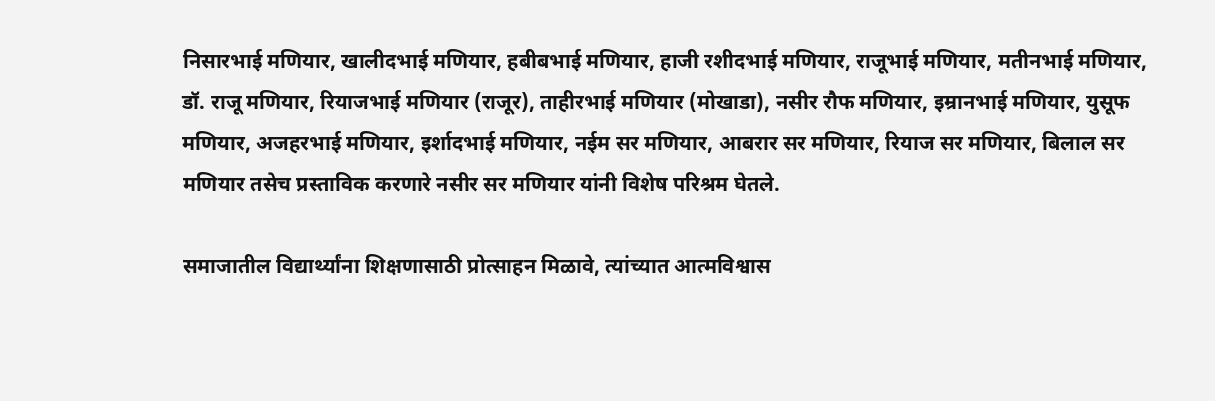निसारभाई मणियार, खालीदभाई मणियार, हबीबभाई मणियार, हाजी रशीदभाई मणियार, राजूभाई मणियार, मतीनभाई मणियार, डॉ. राजू मणियार, रियाजभाई मणियार (राजूर), ताहीरभाई मणियार (मोखाडा), नसीर रौफ मणियार, इम्रानभाई मणियार, युसूफ मणियार, अजहरभाई मणियार, इर्शादभाई मणियार, नईम सर मणियार, आबरार सर मणियार, रियाज सर मणियार, बिलाल सर मणियार तसेच प्रस्ताविक करणारे नसीर सर मणियार यांनी विशेष परिश्रम घेतले.

समाजातील विद्यार्थ्यांना शिक्षणासाठी प्रोत्साहन मिळावे, त्यांच्यात आत्मविश्वास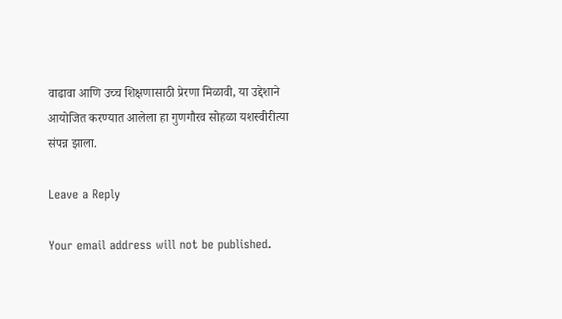वाढावा आणि उच्च शिक्षणासाठी प्रेरणा मिळावी, या उद्देशाने आयोजित करण्यात आलेला हा गुणगौरव सोहळा यशस्वीरीत्या संपन्न झाला.

Leave a Reply

Your email address will not be published.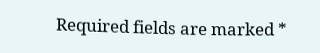Required fields are marked *